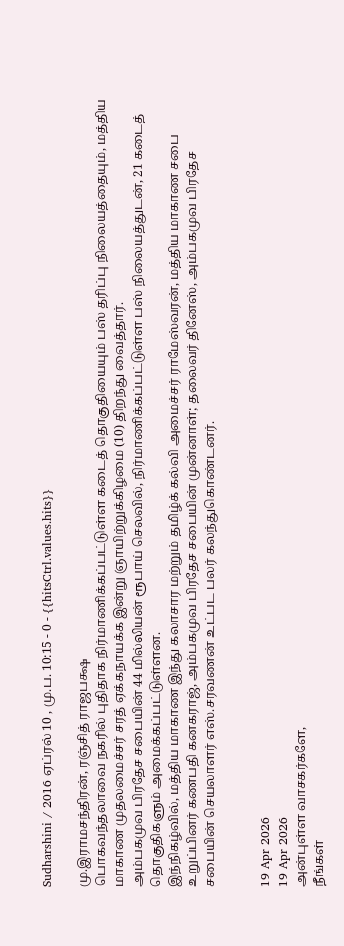Sudharshini / 2016 ஏப்ரல் 10 , மு.ப. 10:15 - 0 - {{hitsCtrl.values.hits}}

மு.இராமசந்திரன், ரஞ்சித் ராஜபக்ஷ
பொகவந்தலாவை நகரில் புதிதாக நிர்மாணிக்கப்பட்டுள்ள கடைத் தொகுதியையும் பஸ் தரிப்பு நிலையத்தையும், மத்திய மாகாண முதலமைச்சர் சரத் ஏக்கநாயக்க இன்று ஞாயிற்றுக்கிழமை (10) திறந்து வைத்தார்.
அம்பகமுவ பிரதேச சபையின் 44 மில்லியன் ரூபாய் செலவில், நிர்மாணிக்கப்பட்டுள்ள பஸ் நிலையத்துடன், 21 கடைத் தொகுதிகளும் அமைக்கப்பட்டுள்ளன.
இந்நிகழ்வில், மத்திய மாகாண இந்து கலாசார மற்றும் தமிழ்க் கல்வி அமைச்சர் ராமேஸ்வரன், மத்திய மாகாண சபை உறுப்பினர் கணபதி கனகராஜ், அம்பகமுவ பிரதேச சபையின் முன்னாள்; தலைவர் தினேஸ், அம்பகமுவ பிரதேச சபையின் செயலாளர் எஸ்.சரவணன் உட்பட பலர் கலந்துகொண்டனர்.


19 Apr 2026
19 Apr 2026
அன்புள்ள வாசகர்களே,
நீங்கள்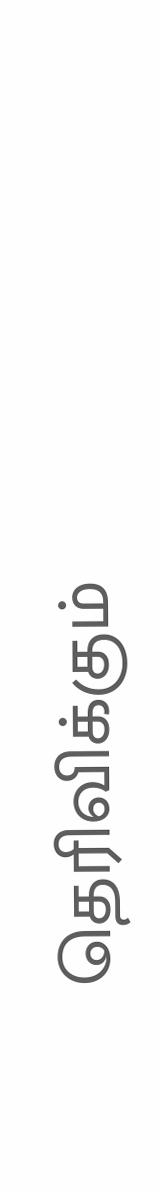தெரிவிக்கும்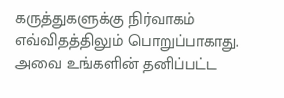கருத்துகளுக்கு நிர்வாகம் எவ்விதத்திலும் பொறுப்பாகாது. அவை உங்களின் தனிப்பட்ட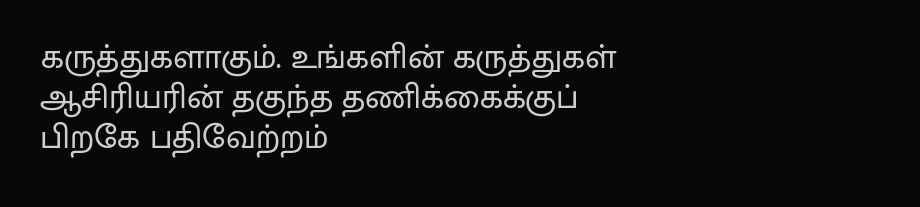கருத்துகளாகும். உங்களின் கருத்துகள் ஆசிரியரின் தகுந்த தணிக்கைக்குப் பிறகே பதிவேற்றம்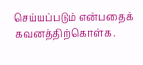செய்யப்படும் என்பதைக் கவனத்திற்கொள்க.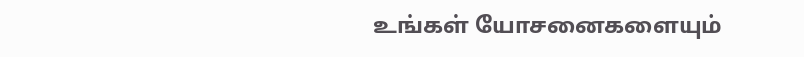உங்கள் யோசனைகளையும்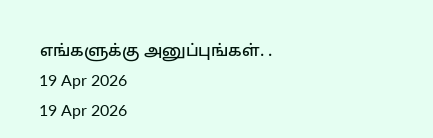எங்களுக்கு அனுப்புங்கள். .
19 Apr 2026
19 Apr 2026